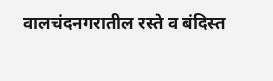वालचंदनगरातील रस्ते व बंदिस्त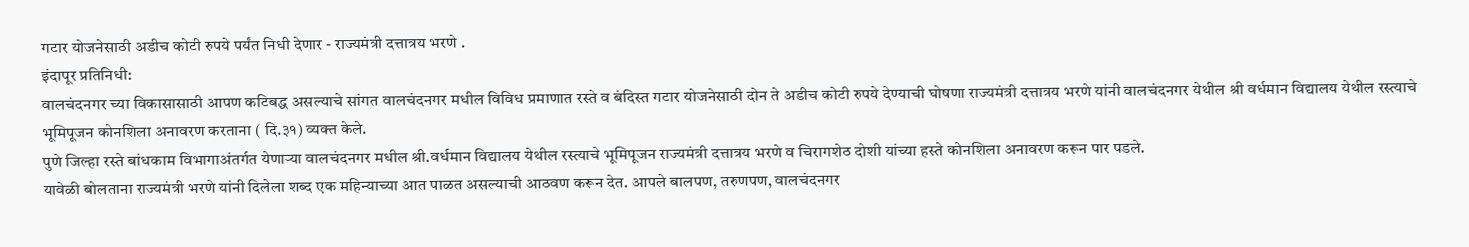गटार योजनेसाठी अडीच कोटी रुपये पर्यंत निधी देणार - राज्यमंत्री दत्तात्रय भरणे .
इंदापूर प्रतिनिधी:
वालचंदनगर च्या विकासासाठी आपण कटिबद्ध असल्याचे सांगत वालचंदनगर मधील विविध प्रमाणात रस्ते व बंदिस्त गटार योजनेसाठी दोन ते अडीच कोटी रुपये देण्याची घोषणा राज्यमंत्री दत्तात्रय भरणे यांनी वालचंदनगर येथील श्री वर्धमान विद्यालय येथील रस्त्याचे भूमिपूजन कोनशिला अनावरण करताना ( दि.३१) व्यक्त केले.
पुणे जिल्हा रस्ते बांधकाम विभागाअंतर्गत येणाऱ्या वालचंदनगर मधील श्री.वर्धमान विद्यालय येथील रस्त्याचे भूमिपूजन राज्यमंत्री दत्तात्रय भरणे व चिरागशेठ दोशी यांच्या हस्ते कोनशिला अनावरण करून पार पडले.
यावेळी बोलताना राज्यमंत्री भरणे यांनी दिलेला शब्द एक महिन्याच्या आत पाळत असल्याची आठवण करून देत. आपले बालपण, तरुणपण, वालचंदनगर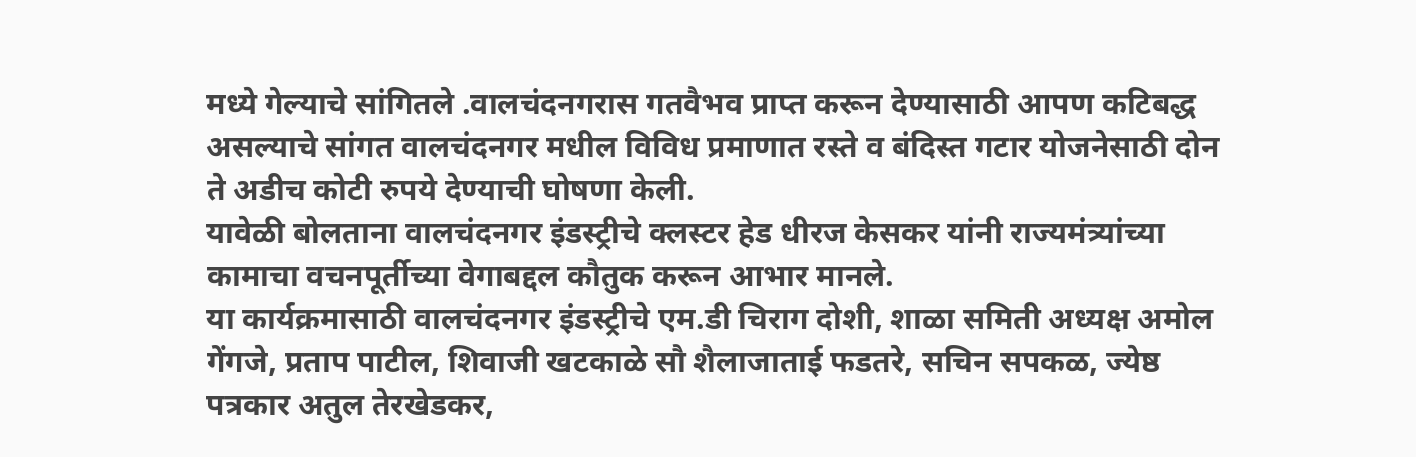मध्ये गेल्याचे सांगितले .वालचंदनगरास गतवैभव प्राप्त करून देण्यासाठी आपण कटिबद्ध असल्याचे सांगत वालचंदनगर मधील विविध प्रमाणात रस्ते व बंदिस्त गटार योजनेसाठी दोन ते अडीच कोटी रुपये देण्याची घोषणा केली.
यावेळी बोलताना वालचंदनगर इंडस्ट्रीचे क्लस्टर हेड धीरज केसकर यांनी राज्यमंत्र्यांच्या कामाचा वचनपूर्तीच्या वेगाबद्दल कौतुक करून आभार मानले.
या कार्यक्रमासाठी वालचंदनगर इंडस्ट्रीचे एम.डी चिराग दोशी, शाळा समिती अध्यक्ष अमोल गेंगजे, प्रताप पाटील, शिवाजी खटकाळे सौ शैलाजाताई फडतरे, सचिन सपकळ, ज्येष्ठ पत्रकार अतुल तेरखेडकर,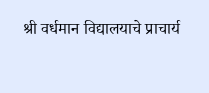श्री वर्धमान विद्यालयाचे प्राचार्य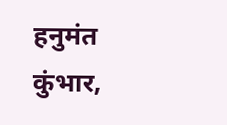हनुमंत कुंभार,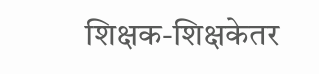शिक्षक-शिक्षकेतर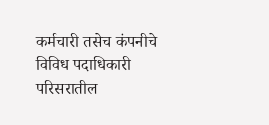कर्मचारी तसेच कंपनीचे विविध पदाधिकारी परिसरातील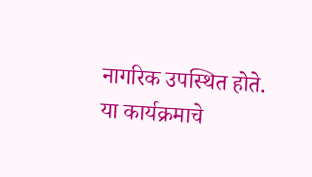नागरिक उपस्थित होते.
या कार्यक्रमाचे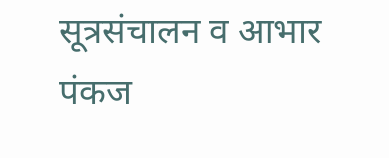सूत्रसंचालन व आभार पंकज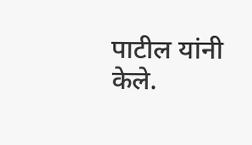पाटील यांनी केले.